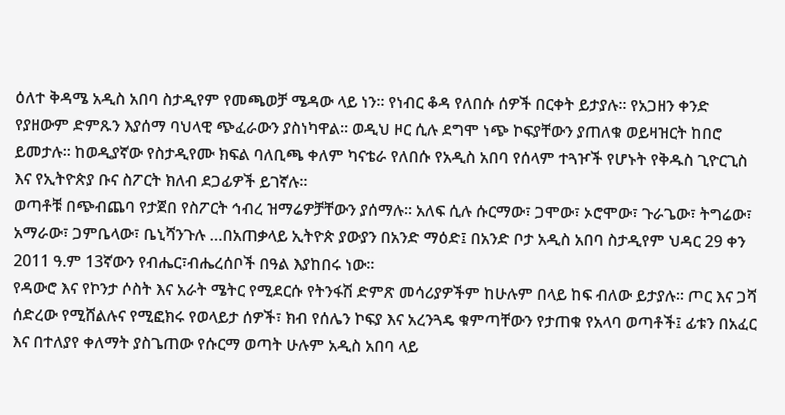ዕለተ ቅዳሜ አዲስ አበባ ስታዲየም የመጫወቻ ሜዳው ላይ ነን። የነብር ቆዳ የለበሱ ሰዎች በርቀት ይታያሉ። የአጋዘን ቀንድ የያዘውም ድምጹን እያሰማ ባህላዊ ጭፈራውን ያስነካዋል። ወዲህ ዞር ሲሉ ደግሞ ነጭ ኮፍያቸውን ያጠለቁ ወይዛዝርት ከበሮ ይመታሉ። ከወዲያኛው የስታዲየሙ ክፍል ባለቢጫ ቀለም ካናቴራ የለበሱ የአዲስ አበባ የሰላም ተጓዦች የሆኑት የቅዱስ ጊዮርጊስ እና የኢትዮጵያ ቡና ስፖርት ክለብ ደጋፊዎች ይገኛሉ።
ወጣቶቹ በጭብጨባ የታጀበ የስፖርት ኅብረ ዝማሬዎቻቸውን ያሰማሉ። አለፍ ሲሉ ሱርማው፣ ጋሞው፣ ኦሮሞው፣ ጉራጌው፣ ትግሬው፣ አማራው፣ ጋምቤላው፣ ቤኒሻንጉሉ …በአጠቃላይ ኢትዮጵ ያውያን በአንድ ማዕድ፤ በአንድ ቦታ አዲስ አበባ ስታዲየም ህዳር 29 ቀን 2011 ዓ.ም 13ኛውን የብሔር፣ብሔረሰቦች በዓል እያከበሩ ነው።
የዳውሮ እና የኮንታ ሶስት እና አራት ሜትር የሚደርሱ የትንፋሽ ድምጽ መሳሪያዎችም ከሁሉም በላይ ከፍ ብለው ይታያሉ። ጦር እና ጋሻ ሰድረው የሚሸልሉና የሚፎክሩ የወላይታ ሰዎች፣ ክብ የሰሌን ኮፍያ እና አረንጓዴ ቁምጣቸውን የታጠቁ የአላባ ወጣቶች፤ ፊቱን በአፈር እና በተለያየ ቀለማት ያስጌጠው የሱርማ ወጣት ሁሉም አዲስ አበባ ላይ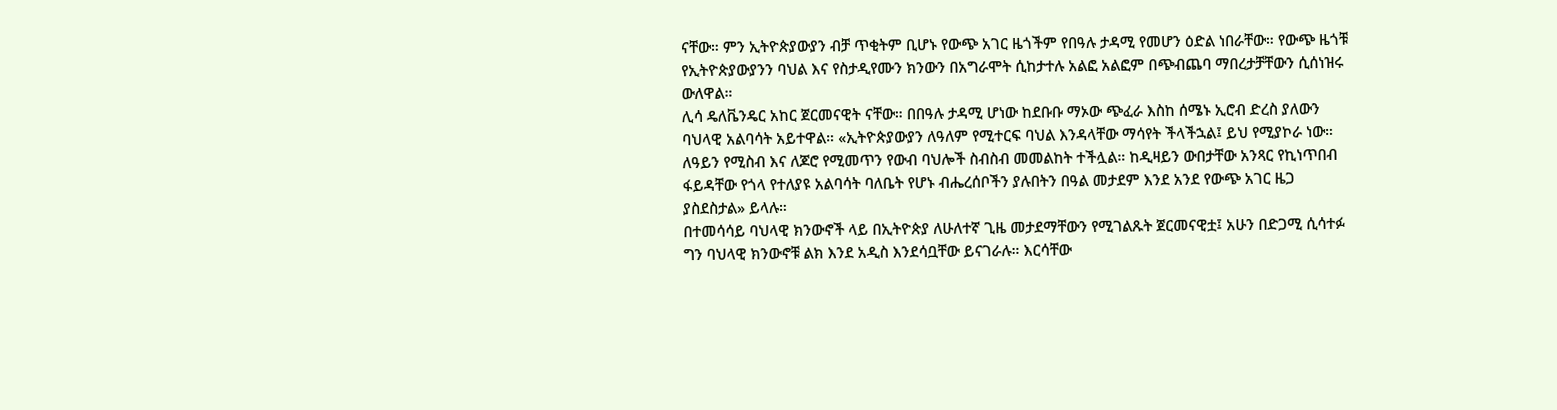ናቸው። ምን ኢትዮጵያውያን ብቻ ጥቂትም ቢሆኑ የውጭ አገር ዜጎችም የበዓሉ ታዳሚ የመሆን ዕድል ነበራቸው። የውጭ ዜጎቹ የኢትዮጵያውያንን ባህል እና የስታዲየሙን ክንውን በአግራሞት ሲከታተሉ አልፎ አልፎም በጭብጨባ ማበረታቻቸውን ሲሰነዝሩ ውለዋል።
ሊሳ ዴለቬንዴር አከር ጀርመናዊት ናቸው። በበዓሉ ታዳሚ ሆነው ከደቡቡ ማኦው ጭፈራ እስከ ሰሜኑ ኢሮብ ድረስ ያለውን ባህላዊ አልባሳት አይተዋል። «ኢትዮጵያውያን ለዓለም የሚተርፍ ባህል እንዳላቸው ማሳየት ችላችኋል፤ ይህ የሚያኮራ ነው። ለዓይን የሚስብ እና ለጆሮ የሚመጥን የውብ ባህሎች ስብስብ መመልከት ተችሏል። ከዲዛይን ውበታቸው አንጻር የኪነጥበብ ፋይዳቸው የጎላ የተለያዩ አልባሳት ባለቤት የሆኑ ብሔረሰቦችን ያሉበትን በዓል መታደም እንደ አንደ የውጭ አገር ዜጋ ያስደስታል» ይላሉ።
በተመሳሳይ ባህላዊ ክንውኖች ላይ በኢትዮጵያ ለሁለተኛ ጊዜ መታደማቸውን የሚገልጹት ጀርመናዊቷ፤ አሁን በድጋሚ ሲሳተፉ ግን ባህላዊ ክንውኖቹ ልክ እንደ አዲስ እንደሳቧቸው ይናገራሉ። እርሳቸው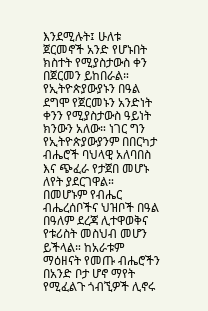እንደሚሉት፤ ሁለቱ ጀርመኖች አንድ የሆኑበት ክስተት የሚያስታውስ ቀን በጀርመን ይከበራል። የኢትዮጵያውያኑን በዓል ደግሞ የጀርመኑን አንድነት ቀንን የሚያስታውስ ዓይነት ክንውን አለው። ነገር ግን የኢትዮጵያውያንም በበርካታ ብሔሮች ባህላዊ አለባበስ እና ጭፈራ የታጀበ መሆኑ ለየት ያደርገዋል።
በመሆኑም የብሔር ብሔረሰቦችና ህዝቦች በዓል በዓለም ደረጃ ሊተዋወቅና የቱሪስት መስህብ መሆን ይችላል። ከአራቱም ማዕዘናት የመጡ ብሔሮችን በአንድ ቦታ ሆኖ ማየት የሚፈልጉ ጎብኚዎች ሊኖሩ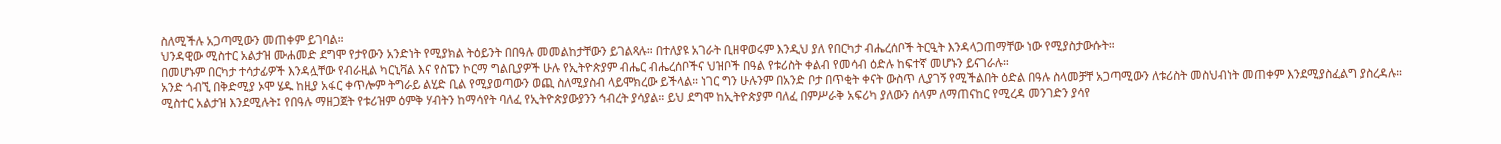ስለሚችሉ አጋጣሚውን መጠቀም ይገባል።
ህንዳዊው ሚስተር አልታዝ ሙሐመድ ደግሞ የታየውን አንድነት የሚያክል ትዕይንት በበዓሉ መመልከታቸውን ይገልጻሉ። በተለያዩ አገራት ቢዘዋወሩም እንዲህ ያለ የበርካታ ብሔረሰቦች ትርዒት እንዳላጋጠማቸው ነው የሚያስታውሱት።
በመሆኑም በርካታ ተሳታፊዎች እንዳሏቸው የብራዚል ካርኒቫል እና የስፔን ኮርማ ግልቢያዎች ሁሉ የኢትዮጵያም ብሔር ብሔረሰቦችና ህዝቦች በዓል የቱሪስት ቀልብ የመሳብ ዕድሉ ከፍተኛ መሆኑን ይናገራሉ።
አንድ ጎብኚ በቅድሚያ ኦሞ ሄዱ ከዚያ አፋር ቀጥሎም ትግራይ ልሂድ ቢል የሚያወጣውን ወጪ ስለሚያስብ ላይሞክረው ይችላል። ነገር ግን ሁሉንም በአንድ ቦታ በጥቂት ቀናት ውስጥ ሊያገኝ የሚችልበት ዕድል በዓሉ ስላመቻቸ አጋጣሚውን ለቱሪስት መስህብነት መጠቀም እንደሚያስፈልግ ያስረዳሉ።
ሚስተር አልታዝ እንደሚሉት፤ የበዓሉ ማዘጋጀት የቱሪዝም ዕምቅ ሃብትን ከማሳየት ባለፈ የኢትዮጵያውያንን ኅብረት ያሳያል። ይህ ደግሞ ከኢትዮጵያም ባለፈ በምሥራቅ አፍሪካ ያለውን ሰላም ለማጠናከር የሚረዳ መንገድን ያሳየ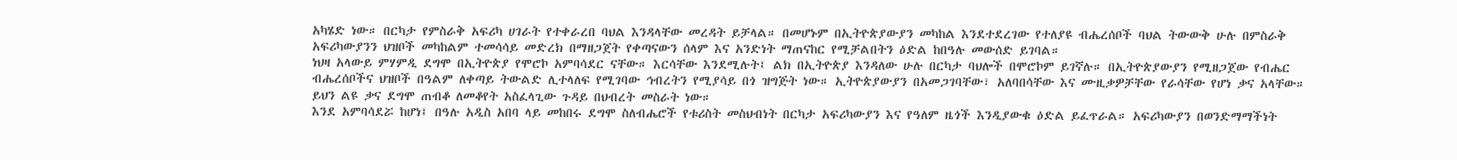አካሄድ ነው። በርካታ የምስራቅ አፍሪካ ሀገራት የተቀራረበ ባህል እንዳላቸው መረዳት ይቻላል። በመሆኑም በኢትዮጵያውያን መካከል እንደተደረገው የተለያዩ ብሔረሰቦች ባህል ትውውቅ ሁሉ በምስራቅ አፍሪካውያንን ህዝቦች መካከልም ተመሳሳይ መድረክ በማዘጋጀት የቀጣናውን ሰላም እና አንድነት ማጠናከር የሚቻልበትን ዕድል ከበዓሉ መውሰድ ይገባል።
ነህዛ አላውይ ምሃምዲ ደግሞ በኢትዮጵያ የሞሮኮ አምባሳደር ናቸው። እርሳቸው እንደሚሉት፤ ልክ በኢትዮጵያ እንዳለው ሁሉ በርካታ ባህሎች በሞሮኮም ይገኛሉ። በኢትዮጵያውያን የሚዘጋጀው የብሔር ብሔረሰቦችና ህዝቦች በዓልም ለቀጣይ ትውልድ ሊተላለፍ የሚገባው ኅብረትን የሚያሳይ በጎ ዝግጅት ነው። ኢትዮጵያውያን በአመጋገባቸው፣ አለባበሳቸው እና ሙዚቃዎቻቸው የራሳቸው የሆነ ቃና አላቸው። ይህን ልዩ ቃና ደግሞ ጠብቆ ለመቆየት አስፈላጊው ጉዳይ በህብረት መስራት ነው።
እንደ አምባሳደሯ ከሆነ፤ በዓሉ አዲስ አበባ ላይ መከበሩ ደግሞ ስለብሔሮች የቱሪስት መስህብነት በርካታ አፍሪካውያን እና የዓለም ዜጎች እንዲያውቁ ዕድል ይፈጥራል። አፍሪካውያን በወንድማማችነት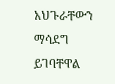አህጉራቸውን ማሳደግ ይገባቸዋል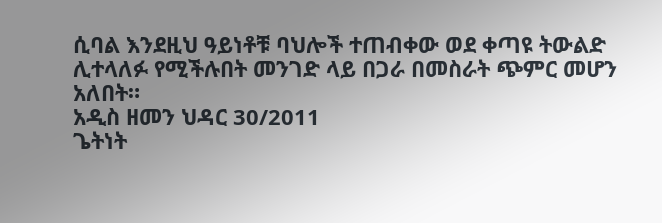ሲባል እንደዚህ ዓይነቶቹ ባህሎች ተጠብቀው ወደ ቀጣዩ ትውልድ ሊተላለፉ የሚችሉበት መንገድ ላይ በጋራ በመስራት ጭምር መሆን አለበት።
አዲስ ዘመን ህዳር 30/2011
ጌትነት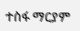ተስፋ ማርያም